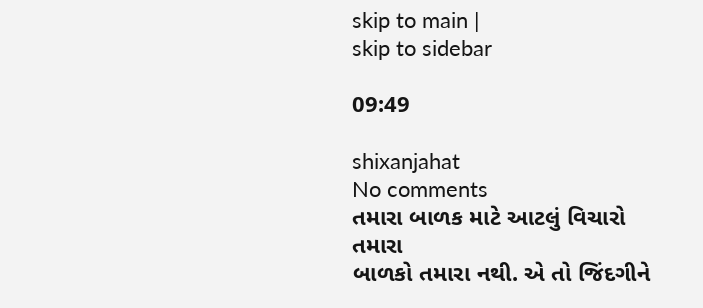skip to main |
skip to sidebar

09:49

shixanjahat
No comments
તમારા બાળક માટે આટલું વિચારો
તમારા
બાળકો તમારા નથી. એ તો જિંદગીને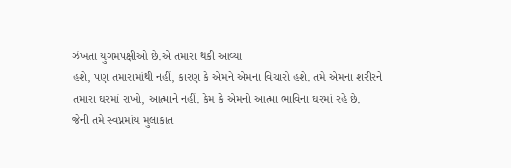ઝંખતા યુગમપક્ષીઓ છે.એ તમારા થકી આવ્યા
હશે, પણ તમારામાંથી નહીં, કારણ કે એમને એમના વિચારો હશે. તમે એમના શરીરને
તમારા ઘરમાં રાખો, આત્માને નહીં. કેમ કે એમનો આત્મા ભાવિના ઘરમાં રહે છે.
જેની તમે સ્વપ્નમાંય મુલાકાત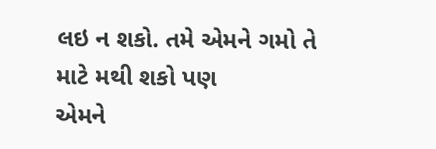લઇ ન શકો. તમે એમને ગમો તે માટે મથી શકો પણ
એમને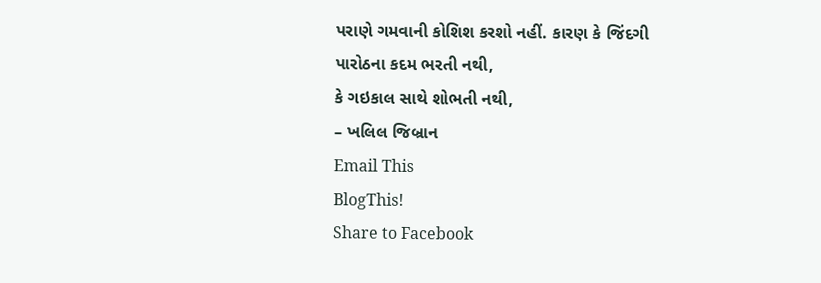પરાણે ગમવાની કોશિશ કરશો નહીં. કારણ કે જિંદગી પારોઠના કદમ ભરતી નથી,
કે ગઇકાલ સાથે શોભતી નથી,
– ખલિલ જિબ્રાન
Email This
BlogThis!
Share to Facebook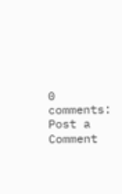0 comments:
Post a Comment